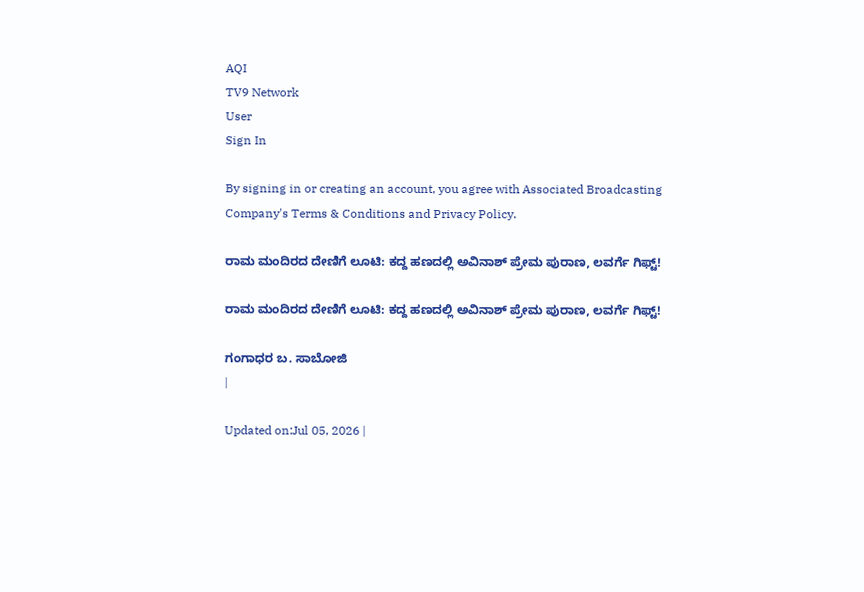AQI
TV9 Network
User
Sign In

By signing in or creating an account, you agree with Associated Broadcasting Company's Terms & Conditions and Privacy Policy.

ರಾಮ ಮಂದಿರದ ದೇಣಿಗೆ ಲೂಟಿ: ಕದ್ದ ಹಣದಲ್ಲಿ ಅವಿನಾಶ್ ಪ್ರೇಮ ಪುರಾಣ, ಲವರ್ಗೆ ಗಿಫ್ಟ್!

ರಾಮ ಮಂದಿರದ ದೇಣಿಗೆ ಲೂಟಿ: ಕದ್ದ ಹಣದಲ್ಲಿ ಅವಿನಾಶ್ ಪ್ರೇಮ ಪುರಾಣ, ಲವರ್ಗೆ ಗಿಫ್ಟ್!

ಗಂಗಾಧರ ಬ. ಸಾಬೋಜಿ
|

Updated on:Jul 05, 2026 |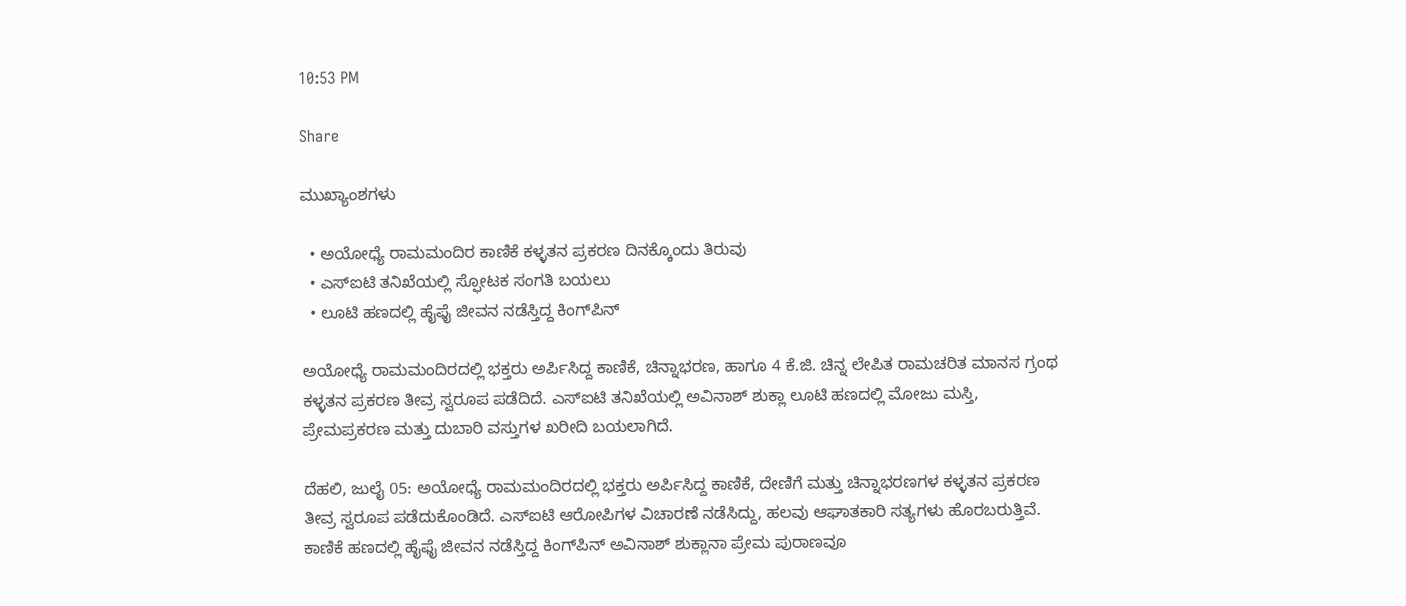10:53 PM

Share

ಮುಖ್ಯಾಂಶಗಳು

  • ಅಯೋಧ್ಯೆ ರಾಮಮಂದಿರ ಕಾಣಿಕೆ ಕಳ್ಳತನ ಪ್ರಕರಣ ದಿನಕ್ಕೊಂದು ತಿರುವು
  • ಎಸ್ಐಟಿ ತನಿಖೆಯಲ್ಲಿ ಸ್ಫೋಟಕ ಸಂಗತಿ ಬಯಲು
  • ಲೂಟಿ ಹಣದಲ್ಲಿ ಹೈಫೈ ಜೀವನ ನಡೆಸ್ತಿದ್ದ ಕಿಂಗ್‌ಪಿನ್

ಅಯೋಧ್ಯೆ ರಾಮಮಂದಿರದಲ್ಲಿ ಭಕ್ತರು ಅರ್ಪಿಸಿದ್ದ ಕಾಣಿಕೆ, ಚಿನ್ನಾಭರಣ, ಹಾಗೂ 4 ಕೆ.ಜಿ. ಚಿನ್ನ ಲೇಪಿತ ರಾಮಚರಿತ ಮಾನಸ ಗ್ರಂಥ ಕಳ್ಳತನ ಪ್ರಕರಣ ತೀವ್ರ ಸ್ವರೂಪ ಪಡೆದಿದೆ. ಎಸ್ಐಟಿ ತನಿಖೆಯಲ್ಲಿ ಅವಿನಾಶ್ ಶುಕ್ಲಾ ಲೂಟಿ ಹಣದಲ್ಲಿ ಮೋಜು ಮಸ್ತಿ, ಪ್ರೇಮಪ್ರಕರಣ ಮತ್ತು ದುಬಾರಿ ವಸ್ತುಗಳ ಖರೀದಿ ಬಯಲಾಗಿದೆ.

ದೆಹಲಿ, ಜುಲೈ 05: ಅಯೋಧ್ಯೆ ರಾಮಮಂದಿರದಲ್ಲಿ ಭಕ್ತರು ಅರ್ಪಿಸಿದ್ದ ಕಾಣಿಕೆ, ದೇಣಿಗೆ ಮತ್ತು ಚಿನ್ನಾಭರಣಗಳ ಕಳ್ಳತನ ಪ್ರಕರಣ ತೀವ್ರ ಸ್ವರೂಪ ಪಡೆದುಕೊಂಡಿದೆ. ಎಸ್‌ಐಟಿ ಆರೋಪಿಗಳ ವಿಚಾರಣೆ ನಡೆಸಿದ್ದು, ಹಲವು ಆಘಾತಕಾರಿ ಸತ್ಯಗಳು ಹೊರಬರುತ್ತಿವೆ. ಕಾಣಿಕೆ ಹಣದಲ್ಲಿ ಹೈಫೈ ಜೀವನ ನಡೆಸ್ತಿದ್ದ ಕಿಂಗ್‌ಪಿನ್ ಅವಿನಾಶ್ ಶುಕ್ಲಾನಾ ಪ್ರೇಮ ಪುರಾಣವೂ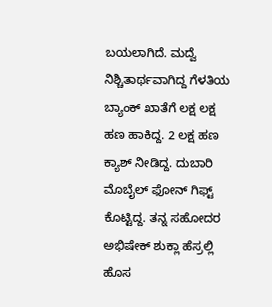ಬಯಲಾಗಿದೆ. ಮದ್ವೆ ನಿಶ್ಚಿತಾರ್ಥವಾಗಿದ್ದ ಗೆಳತಿಯ ಬ್ಯಾಂಕ್ ಖಾತೆಗೆ ಲಕ್ಷ ಲಕ್ಷ ಹಣ ಹಾಕಿದ್ದ. 2 ಲಕ್ಷ ಹಣ ಕ್ಯಾಶ್ ನೀಡಿದ್ದ. ದುಬಾರಿ ಮೊಬೈಲ್ ಫೋನ್ ಗಿಫ್ಟ್ ಕೊಟ್ಟಿದ್ದ. ತನ್ನ ಸಹೋದರ ಅಭಿಷೇಕ್ ಶುಕ್ಲಾ ಹೆಸ್ರಲ್ಲಿ ಹೊಸ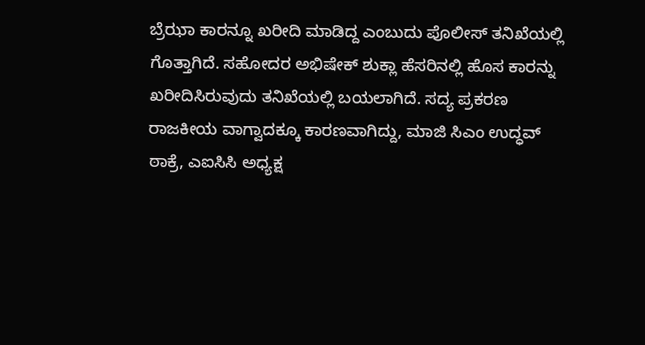ಬ್ರೆಝಾ ಕಾರನ್ನೂ ಖರೀದಿ ಮಾಡಿದ್ದ ಎಂಬುದು ಪೊಲೀಸ್ ತನಿಖೆಯಲ್ಲಿ ಗೊತ್ತಾಗಿದೆ. ಸಹೋದರ ಅಭಿಷೇಕ್ ಶುಕ್ಲಾ ಹೆಸರಿನಲ್ಲಿ ಹೊಸ ಕಾರನ್ನು ಖರೀದಿಸಿರುವುದು ತನಿಖೆಯಲ್ಲಿ ಬಯಲಾಗಿದೆ. ಸದ್ಯ ಪ್ರಕರಣ ರಾಜಕೀಯ ವಾಗ್ವಾದಕ್ಕೂ ಕಾರಣವಾಗಿದ್ದು, ಮಾಜಿ ಸಿಎಂ ಉದ್ಧವ್ ಠಾಕ್ರೆ, ಎಐಸಿಸಿ ಅಧ್ಯಕ್ಷ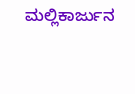ಮಲ್ಲಿಕಾರ್ಜುನ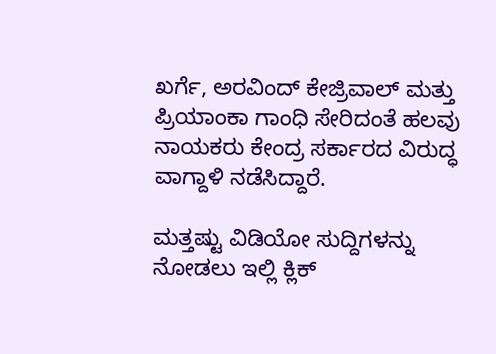ಖರ್ಗೆ, ಅರವಿಂದ್ ಕೇಜ್ರಿವಾಲ್ ಮತ್ತು ಪ್ರಿಯಾಂಕಾ ಗಾಂಧಿ ಸೇರಿದಂತೆ ಹಲವು ನಾಯಕರು ಕೇಂದ್ರ ಸರ್ಕಾರದ ವಿರುದ್ಧ ವಾಗ್ದಾಳಿ ನಡೆಸಿದ್ದಾರೆ.

ಮತ್ತಷ್ಟು ವಿಡಿಯೋ ಸುದ್ದಿಗಳನ್ನು ನೋಡಲು ಇಲ್ಲಿ ಕ್ಲಿಕ್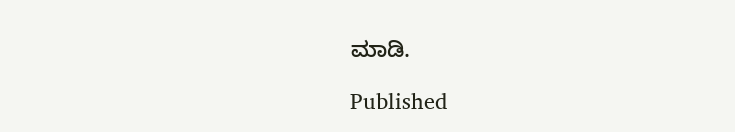ಮಾಡಿ.

Published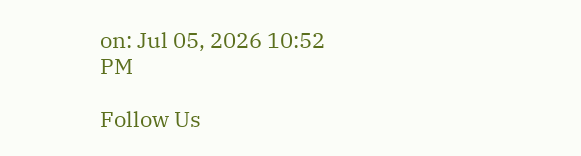on: Jul 05, 2026 10:52 PM

Follow Us